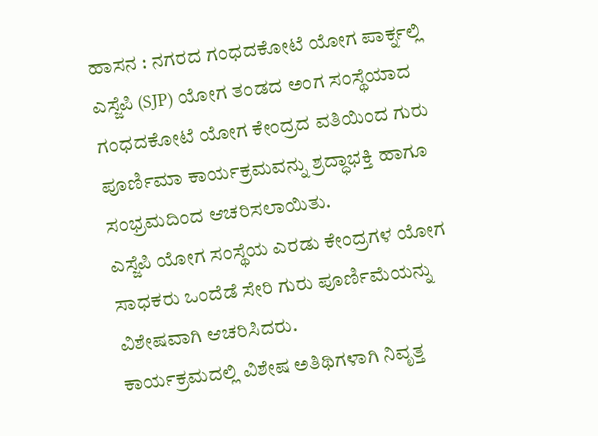ಹಾಸನ : ನಗರದ ಗಂಧದಕೋಟೆ ಯೋಗ ಪಾರ್ಕ್ನಲ್ಲಿ ಎಸ್ಜೆಪಿ (SJP) ಯೋಗ ತಂಡದ ಅಂಗ ಸಂಸ್ಥೆಯಾದ ಗಂಧದಕೋಟೆ ಯೋಗ ಕೇಂದ್ರದ ವತಿಯಿಂದ ಗುರು ಪೂರ್ಣಿಮಾ ಕಾರ್ಯಕ್ರಮವನ್ನು ಶ್ರದ್ಧಾಭಕ್ತಿ ಹಾಗೂ ಸಂಭ್ರಮದಿಂದ ಆಚರಿಸಲಾಯಿತು.
ಎಸ್ಜೆಪಿ ಯೋಗ ಸಂಸ್ಥೆಯ ಎರಡು ಕೇಂದ್ರಗಳ ಯೋಗ ಸಾಧಕರು ಒಂದೆಡೆ ಸೇರಿ ಗುರು ಪೂರ್ಣಿಮೆಯನ್ನು ವಿಶೇಷವಾಗಿ ಆಚರಿಸಿದರು.
ಕಾರ್ಯಕ್ರಮದಲ್ಲಿ ವಿಶೇಷ ಅತಿಥಿಗಳಾಗಿ ನಿವೃತ್ತ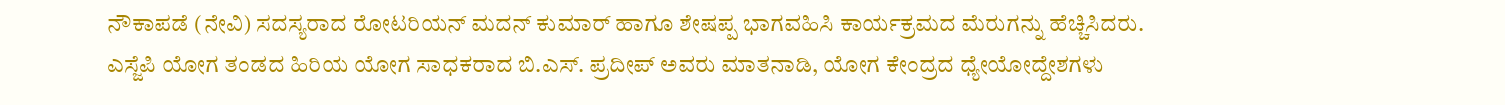ನೌಕಾಪಡೆ (ನೇವಿ) ಸದಸ್ಯರಾದ ರೋಟರಿಯನ್ ಮದನ್ ಕುಮಾರ್ ಹಾಗೂ ಶೇಷಪ್ಪ ಭಾಗವಹಿಸಿ ಕಾರ್ಯಕ್ರಮದ ಮೆರುಗನ್ನು ಹೆಚ್ಚಿಸಿದರು.
ಎಸ್ಜೆಪಿ ಯೋಗ ತಂಡದ ಹಿರಿಯ ಯೋಗ ಸಾಧಕರಾದ ಬಿ.ಎಸ್. ಪ್ರದೀಪ್ ಅವರು ಮಾತನಾಡಿ, ಯೋಗ ಕೇಂದ್ರದ ಧ್ಯೇಯೋದ್ದೇಶಗಳು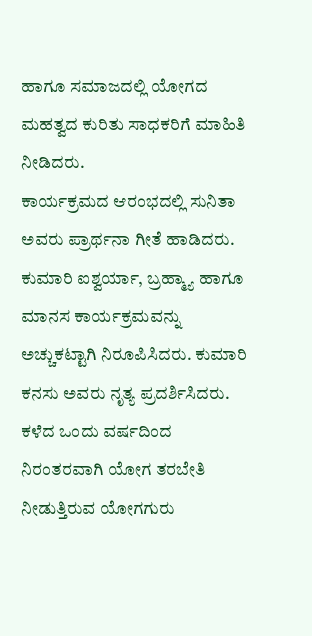ಹಾಗೂ ಸಮಾಜದಲ್ಲಿ ಯೋಗದ ಮಹತ್ವದ ಕುರಿತು ಸಾಧಕರಿಗೆ ಮಾಹಿತಿ ನೀಡಿದರು.
ಕಾರ್ಯಕ್ರಮದ ಆರಂಭದಲ್ಲಿ ಸುನಿತಾ ಅವರು ಪ್ರಾರ್ಥನಾ ಗೀತೆ ಹಾಡಿದರು.
ಕುಮಾರಿ ಐಶ್ವರ್ಯಾ, ಬ್ರಹ್ಮ್ಯಾ ಹಾಗೂ ಮಾನಸ ಕಾರ್ಯಕ್ರಮವನ್ನು ಅಚ್ಚುಕಟ್ಟಾಗಿ ನಿರೂಪಿಸಿದರು. ಕುಮಾರಿ ಕನಸು ಅವರು ನೃತ್ಯ ಪ್ರದರ್ಶಿಸಿದರು.
ಕಳೆದ ಒಂದು ವರ್ಷದಿಂದ ನಿರಂತರವಾಗಿ ಯೋಗ ತರಬೇತಿ ನೀಡುತ್ತಿರುವ ಯೋಗಗುರು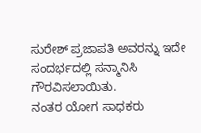ಸುರೇಶ್ ಪ್ರಜಾಪತಿ ಅವರನ್ನು ಇದೇ ಸಂದರ್ಭದಲ್ಲಿ ಸನ್ಮಾನಿಸಿ ಗೌರವಿಸಲಾಯಿತು.
ನಂತರ ಯೋಗ ಸಾಧಕರು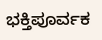ಭಕ್ತಿಪೂರ್ವಕ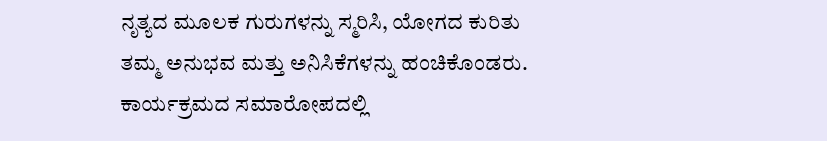ನೃತ್ಯದ ಮೂಲಕ ಗುರುಗಳನ್ನು ಸ್ಮರಿಸಿ, ಯೋಗದ ಕುರಿತು ತಮ್ಮ ಅನುಭವ ಮತ್ತು ಅನಿಸಿಕೆಗಳನ್ನು ಹಂಚಿಕೊಂಡರು.
ಕಾರ್ಯಕ್ರಮದ ಸಮಾರೋಪದಲ್ಲಿ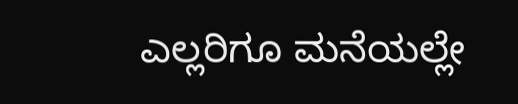ಎಲ್ಲರಿಗೂ ಮನೆಯಲ್ಲೇ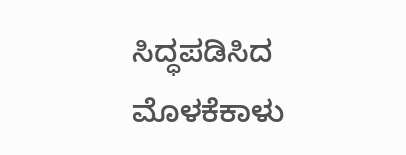ಸಿದ್ಧಪಡಿಸಿದ ಮೊಳಕೆಕಾಳು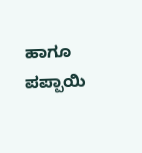ಹಾಗೂ ಪಪ್ಪಾಯಿ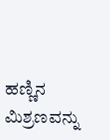ಹಣ್ಣಿನ ಮಿಶ್ರಣವನ್ನು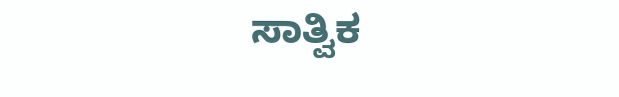ಸಾತ್ವಿಕ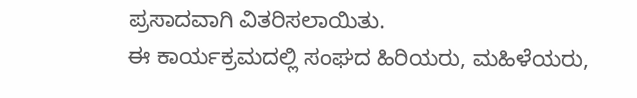ಪ್ರಸಾದವಾಗಿ ವಿತರಿಸಲಾಯಿತು.
ಈ ಕಾರ್ಯಕ್ರಮದಲ್ಲಿ ಸಂಘದ ಹಿರಿಯರು, ಮಹಿಳೆಯರು,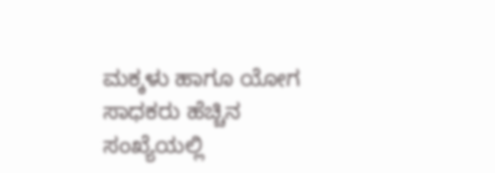ಮಕ್ಕಳು ಹಾಗೂ ಯೋಗ ಸಾಧಕರು ಹೆಚ್ಚಿನ ಸಂಖ್ಯೆಯಲ್ಲಿ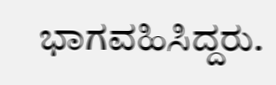ಭಾಗವಹಿಸಿದ್ದರು.